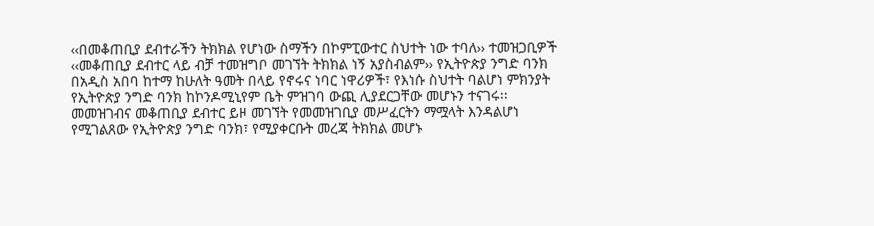‹‹በመቆጠቢያ ደብተራችን ትክክል የሆነው ስማችን በኮምፒውተር ስህተት ነው ተባለ›› ተመዝጋቢዎች
‹‹መቆጠቢያ ደብተር ላይ ብቻ ተመዝግቦ መገኘት ትክክል ነኝ አያስብልም›› የኢትዮጵያ ንግድ ባንክ
በአዲስ አበባ ከተማ ከሁለት ዓመት በላይ የኖሩና ነባር ነዋሪዎች፣ የእነሱ ስህተት ባልሆነ ምክንያት የኢትዮጵያ ንግድ ባንክ ከኮንዶሚኒየም ቤት ምዝገባ ውጪ ሊያደርጋቸው መሆኑን ተናገሩ፡፡
መመዝገብና መቆጠቢያ ደብተር ይዞ መገኘት የመመዝገቢያ መሥፈርትን ማሟላት እንዳልሆነ የሚገልጸው የኢትዮጵያ ንግድ ባንክ፣ የሚያቀርቡት መረጃ ትክክል መሆኑ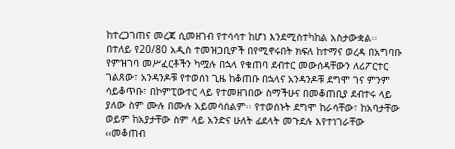ከተረጋገጠና መረጃ ሲመዘገብ የተሳሳተ ከሆነ እንደሚስተካከል አስታውቋል፡፡
በተለይ የ20/80 አዲስ ተመዝጋቢዎች በየሚኖሩበት ክፍለ ከተማና ወረዳ በአግባቡ የምዝገባ መሥፈርቶችን ካሟሉ በኋላ የቁጠባ ደብተር መውሰዳቸውን ለሪፖርተር ገልጸው፣ አንዳንዶቹ የተወሰነ ጊዜ ከቆጠቡ በኋላና አንዳንዶቹ ደግሞ ገና ምንም ሳይቆጥቡ፣ በኮምፒውተር ላይ የተመዘገበው ስማችሁና በመቆጠቢያ ደብተሩ ላይ ያለው ስም ሙሉ በሙሉ አይመሳሰልም፡፡ የተወሰኑት ደግሞ ከራሳቸው፣ ከአባታቸው ወይም ከአያታቸው ስም ላይ አንድና ሁለት ፊደላት መጉደሉ እየተነገራቸው ‹‹መቆጠብ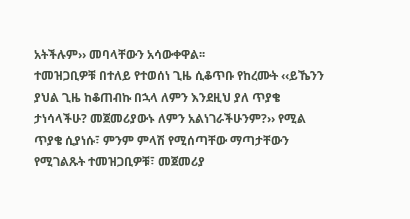አትችሉም›› መባላቸውን አሳውቀዋል፡፡
ተመዝጋቢዎቹ በተለይ የተወሰነ ጊዜ ሲቆጥቡ የከረሙት ‹‹ይኼንን ያህል ጊዜ ከቆጠብኩ በኋላ ለምን እንደዚህ ያለ ጥያቄ ታነሳላችሁ? መጀመሪያውኑ ለምን አልነገራችሁንም?›› የሚል ጥያቄ ሲያነሱ፣ ምንም ምላሽ የሚሰጣቸው ማጣታቸውን የሚገልጹት ተመዝጋቢዎቹ፣ መጀመሪያ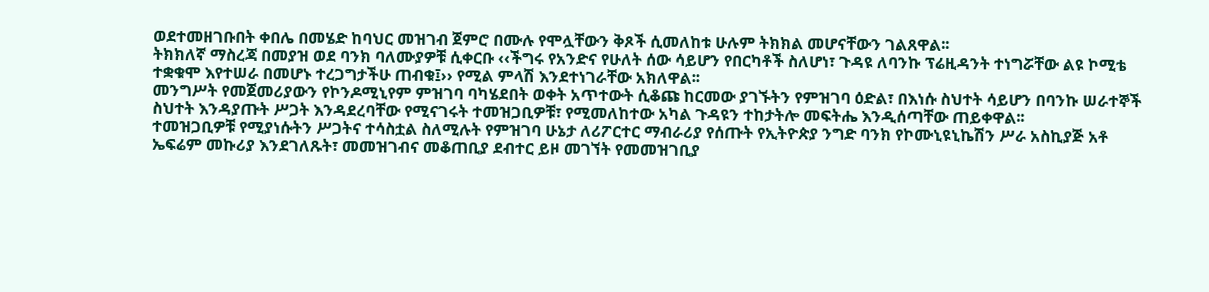ወደተመዘገቡበት ቀበሌ በመሄድ ከባህር መዝገብ ጀምሮ በሙሉ የሞሏቸውን ቅጾች ሲመለከቱ ሁሉም ትክክል መሆናቸውን ገልጸዋል፡፡
ትክክለኛ ማስረጃ በመያዝ ወደ ባንክ ባለሙያዎቹ ሲቀርቡ ‹‹ችግሩ የአንድና የሁለት ሰው ሳይሆን የበርካቶች ስለሆነ፣ ጉዳዩ ለባንኩ ፕሬዚዳንት ተነግሯቸው ልዩ ኮሚቴ ተቋቁሞ እየተሠራ በመሆኑ ተረጋግታችሁ ጠብቁ፤›› የሚል ምላሽ እንደተነገራቸው አክለዋል፡፡
መንግሥት የመጀመሪያውን የኮንዶሚኒየም ምዝገባ ባካሄደበት ወቀት አጥተውት ሲቆጩ ከርመው ያገኙትን የምዝገባ ዕድል፣ በእነሱ ስህተት ሳይሆን በባንኩ ሠራተኞች ስህተት እንዳያጡት ሥጋት እንዳደረባቸው የሚናገሩት ተመዝጋቢዎቹ፣ የሚመለከተው አካል ጉዳዩን ተከታትሎ መፍትሔ እንዲሰጣቸው ጠይቀዋል፡፡
ተመዝጋቢዎቹ የሚያነሱትን ሥጋትና ተሳስቷል ስለሚሉት የምዝገባ ሁኔታ ለሪፖርተር ማብራሪያ የሰጡት የኢትዮጵያ ንግድ ባንክ የኮሙኒዩኒኬሽን ሥራ አስኪያጅ አቶ ኤፍሬም መኩሪያ እንደገለጹት፣ መመዝገብና መቆጠቢያ ደብተር ይዞ መገኘት የመመዝገቢያ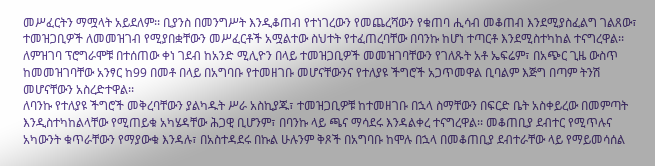መሥፈርትን ማሟላት አይደለም፡፡ ቢያንስ በመንግሥት እንዲቆጠብ የተነገረውን የመጨረሻውን የቁጠባ ሒሳብ መቆጠብ እንደሚያስፈልግ ገልጸው፣ ተመዝጋቢዎች ለመመዝገብ የሚያበቋቸውን መሥፈርቶች አሟልተው ስህተት የተፈጠረባቸው በባንኩ ከሆነ ተጣርቶ እንደሚስተካከል ተናግረዋል፡፡
ለምዝገባ ፕሮግራሞቹ በተሰጠው ቀነ ገደብ ከአንድ ሚሊዮን በላይ ተመዝጋቢዎች መመዝገባቸውን የገለጹት አቶ ኤፍሬም፣ በአጭር ጊዜ ውስጥ ከመመዝገባቸው አንፃር ከ99 በመቶ በላይ በአግባቡ የተመዘገቡ መሆናቸውንና የተለያዩ ችግሮች አጋጥመዋል ቢባልም እጅግ በጣም ትንሽ መሆናቸውን አስረድተዋል፡፡
ለባንኩ የተለያዩ ችግሮች መቅረባቸውን ያልካዱት ሥራ አስኪያጁ፣ ተመዝጋቢዎቹ ከተመዘገቡ በኋላ ስማቸውን በፍርድ ቤት አስቀይረው በመምጣት እንዲስተካከልላቸው የሚጠይቁ አካሄዳቸው ሕጋዊ ቢሆንም፣ በባንኩ ላይ ጫና ማሳደሩ እንዳልቀረ ተናግረዋል፡፡ መቆጠቢያ ደብተር የሚጥሉና አካውንት ቁጥራቸውን የማያውቁ እንዳሉ፣ በአስተዳደሩ በኩል ሁሉንም ቅጾች በአግባቡ ከሞሉ በኋላ በመቆጠቢያ ደብተራቸው ላይ የማይመሳሰል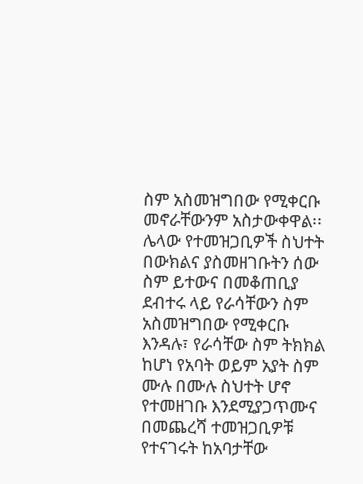ስም አስመዝግበው የሚቀርቡ መኖራቸውንም አስታውቀዋል፡፡ ሌላው የተመዝጋቢዎች ስህተት በውክልና ያስመዘገቡትን ሰው ስም ይተውና በመቆጠቢያ ደብተሩ ላይ የራሳቸውን ስም አስመዝግበው የሚቀርቡ እንዳሉ፣ የራሳቸው ስም ትክክል ከሆነ የአባት ወይም አያት ስም ሙሉ በሙሉ ስህተት ሆኖ የተመዘገቡ እንደሚያጋጥሙና በመጨረሻ ተመዝጋቢዎቹ የተናገሩት ከአባታቸው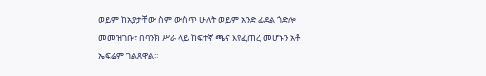ወይም ከአያታቸው ስም ውስጥ ሁለት ወይም አንድ ፊደል ጎድሎ መመዝገቡ፣ በባንክ ሥራ ላይ ከፍተኛ ጫና እየፈጠረ መሆኑን አቶ ኤፍሬም ገልጸዋል፡፡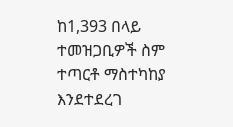ከ1,393 በላይ ተመዝጋቢዎች ስም ተጣርቶ ማስተካከያ እንደተደረገ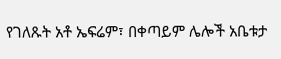የገለጹት አቶ ኤፍሬም፣ በቀጣይም ሌሎች አቤቱታ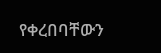የቀረበባቸውን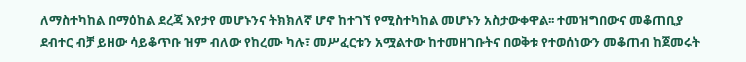ለማስተካከል በማዕከል ደረጃ እየታየ መሆኑንና ትክክለኛ ሆኖ ከተገኘ የሚስተካከል መሆኑን አስታውቀዋል፡፡ ተመዝግበውና መቆጠቢያ ደብተር ብቻ ይዘው ሳይቆጥቡ ዝም ብለው የከረሙ ካሉ፣ መሥፈርቱን አሟልተው ከተመዘገቡትና በወቅቱ የተወሰነውን መቆጠብ ከጀመሩት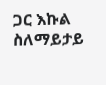ጋር እኩል ስለማይታይ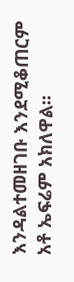እንዳልተመዘገቡ እንደሚቆጠርም አቶ ኤፍሬም አክለዋል፡፡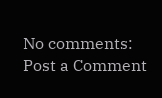No comments:
Post a Comment